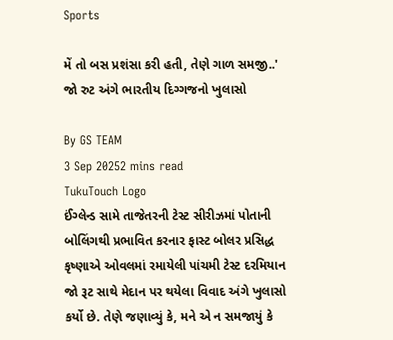Sports

મેં તો બસ પ્રશંસા કરી હતી, તેણે ગાળ સમજી..' જો રુટ અંગે ભારતીય દિગ્ગજનો ખુલાસો

By GS TEAM
3 Sep 20252 mins read
TukuTouch Logo
ઈંગ્લેન્ડ સામે તાજેતરની ટેસ્ટ સીરીઝમાં પોતાની બોલિંગથી પ્રભાવિત કરનાર ફાસ્ટ બોલર પ્રસિદ્ધ કૃષ્ણાએ ઓવલમાં રમાયેલી પાંચમી ટેસ્ટ દરમિયાન જો રૂટ સાથે મેદાન પર થયેલા વિવાદ અંગે ખુલાસો કર્યો છે. તેણે જણાવ્યું કે, મને એ ન સમજાયું કે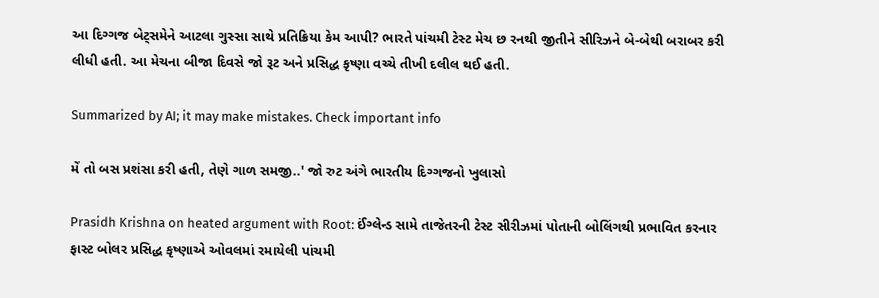આ દિગ્ગજ બેટ્સમેને આટલા ગુસ્સા સાથે પ્રતિક્રિયા કેમ આપી? ભારતે પાંચમી ટેસ્ટ મેચ છ રનથી જીતીને સીરિઝને બે-બેથી બરાબર કરી લીધી હતી. આ મેચના બીજા દિવસે જો રૂટ અને પ્રસિદ્ધ કૃષ્ણા વચ્ચે તીખી દલીલ થઈ હતી.

Summarized by AI; it may make mistakes. Check important info

મેં તો બસ પ્રશંસા કરી હતી, તેણે ગાળ સમજી..' જો રુટ અંગે ભારતીય દિગ્ગજનો ખુલાસો

Prasidh Krishna on heated argument with Root: ઈંગ્લેન્ડ સામે તાજેતરની ટેસ્ટ સીરીઝમાં પોતાની બોલિંગથી પ્રભાવિત કરનાર ફાસ્ટ બોલર પ્રસિદ્ધ કૃષ્ણાએ ઓવલમાં રમાયેલી પાંચમી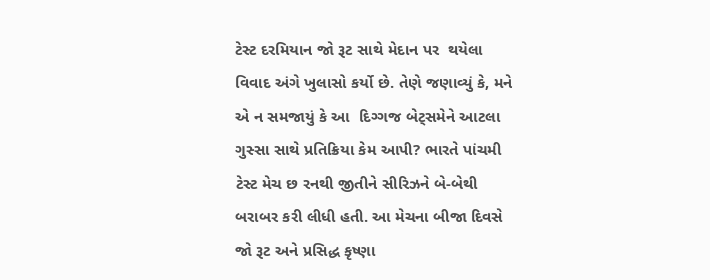ટેસ્ટ દરમિયાન જો રૂટ સાથે મેદાન પર  થયેલા વિવાદ અંગે ખુલાસો કર્યો છે. તેણે જણાવ્યું કે, મને એ ન સમજાયું કે આ  દિગ્ગજ બેટ્સમેને આટલા ગુસ્સા સાથે પ્રતિક્રિયા કેમ આપી? ભારતે પાંચમી ટેસ્ટ મેચ છ રનથી જીતીને સીરિઝને બે-બેથી બરાબર કરી લીધી હતી. આ મેચના બીજા દિવસે જો રૂટ અને પ્રસિદ્ધ કૃષ્ણા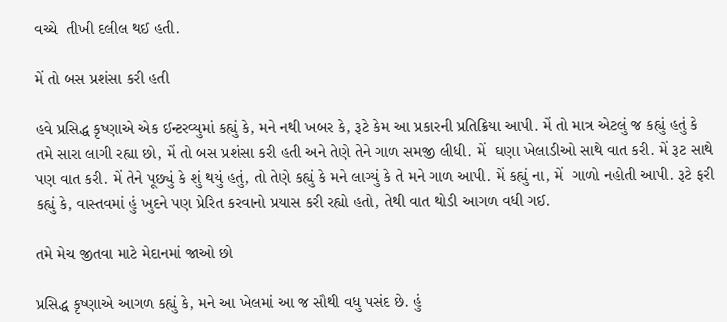વચ્ચે  તીખી દલીલ થઈ હતી.

મેં તો બસ પ્રશંસા કરી હતી

હવે પ્રસિદ્ધ કૃષ્ણાએ એક ઈન્ટરવ્યુમાં કહ્યું કે, મને નથી ખબર કે, રૂટે કેમ આ પ્રકારની પ્રતિક્રિયા આપી. મેં તો માત્ર એટલું જ કહ્યું હતું કે તમે સારા લાગી રહ્યા છો, મેં તો બસ પ્રશંસા કરી હતી અને તેણે તેને ગાળ સમજી લીધી. મેં  ઘણા ખેલાડીઓ સાથે વાત કરી. મેં રૂટ સાથે પણ વાત કરી. મેં તેને પૂછ્યું કે શું થયું હતું, તો તેણે કહ્યું કે મને લાગ્યું કે તે મને ગાળ આપી. મેં કહ્યું ના, મેં  ગાળો નહોતી આપી. રૂટે ફરી કહ્યું કે, વાસ્તવમાં હું ખુદને પણ પ્રેરિત કરવાનો પ્રયાસ કરી રહ્યો હતો, તેથી વાત થોડી આગળ વધી ગઈ.

તમે મેચ જીતવા માટે મેદાનમાં જાઓ છો

પ્રસિદ્ધ કૃષ્ણાએ આગળ કહ્યું કે, મને આ ખેલમાં આ જ સૌથી વધુ પસંદ છે. હું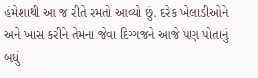હંમેશાથી આ જ રીતે રમતો આવ્યો છું. દરેક ખેલાડીઓને અને ખાસ કરીને તેમના જેવા દિગ્ગજને આજે પણ પોતાનું  બધું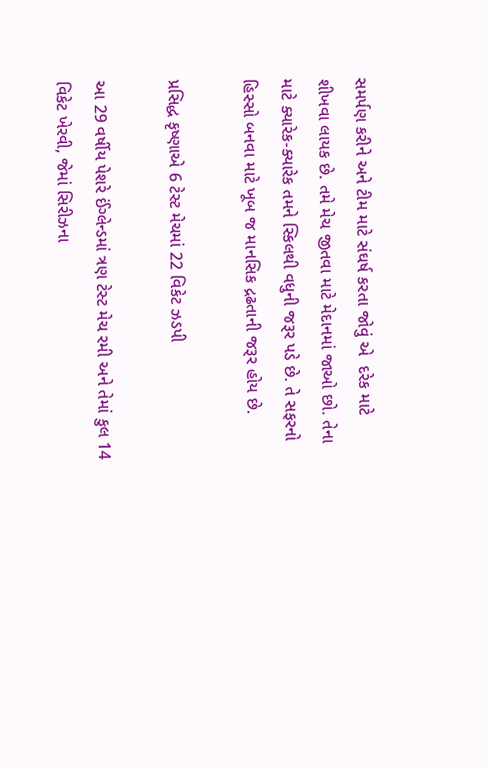સમર્પણ કરીને અને ટીમ માટે સંઘર્ષ કરતા જોવું એ  દરેક માટે શીખવા લાયક છે. તમે મેચ જીતવા માટે મેદાનમાં જાઓ છો. તેના માટે ક્યારેક-ક્યારેક તમને સ્કિલથી વધુની જરૂર પડે છે. તે સફરનો હિસ્સો બનવા માટે ખૂબ જ માનસિક દ્રઢતાની જરૂર હોય છે.

પ્રસિદ્ધ કૃષ્ણાએ 6 ટેસ્ટ મેચમાં 22 વિકેટ ઝડપી

આ 29 વર્ષીય પેશરે ઈંગ્લેન્ડમાં ત્રણ ટેસ્ટ મેચ રમી અને તેમાં કુલ 14 વિકેટ ખેરવી, જેમાં સિરીઝના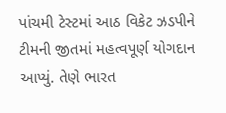પાંચમી ટેસ્ટમાં આઠ વિકેટ ઝડપીને ટીમની જીતમાં મહત્વપૂર્ણ યોગદાન આપ્યું. તેણે ભારત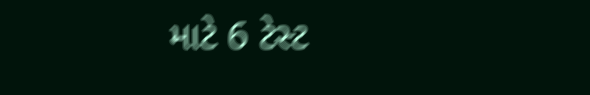માટે 6 ટેસ્ટ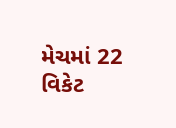મેચમાં 22 વિકેટ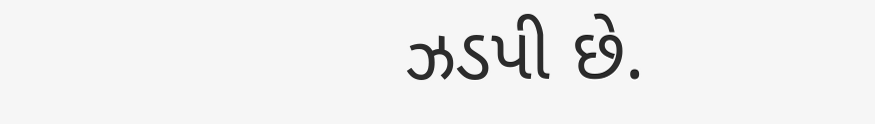ઝડપી છે.